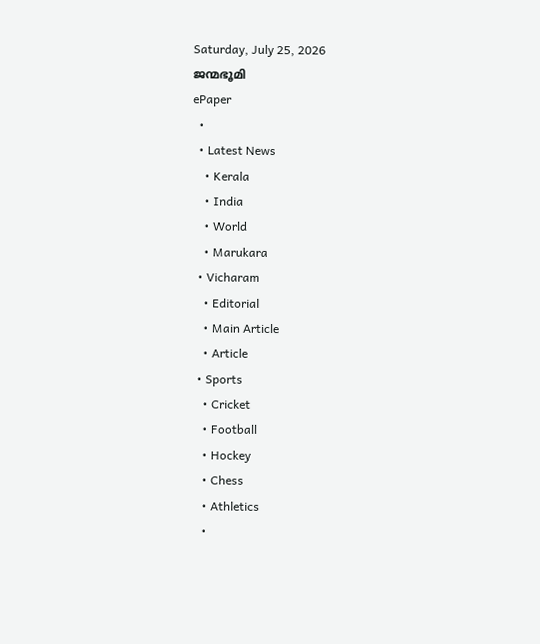Saturday, July 25, 2026
ജന്മഭൂമി
ePaper
  •
  • Latest News
    • Kerala
    • India
    • World
    • Marukara
  • Vicharam
    • Editorial
    • Main Article
    • Article
  • Sports
    • Cricket
    • Football
    • Hockey
    • Chess
    • Athletics
    •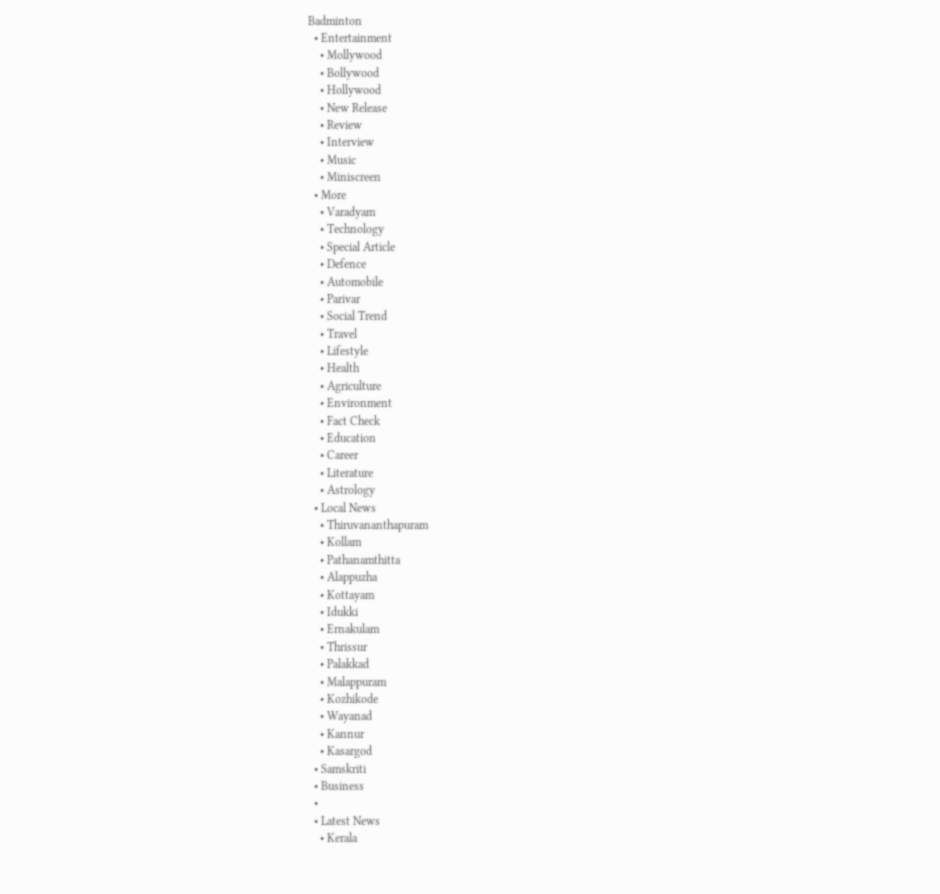Badminton
  • Entertainment
    • Mollywood
    • Bollywood
    • Hollywood
    • New Release
    • Review
    • Interview
    • Music
    • Miniscreen
  • More
    • Varadyam
    • Technology
    • Special Article
    • Defence
    • Automobile
    • Parivar
    • Social Trend
    • Travel
    • Lifestyle
    • Health
    • Agriculture
    • Environment
    • Fact Check
    • Education
    • Career
    • Literature
    • Astrology
  • Local News
    • Thiruvananthapuram
    • Kollam
    • Pathanamthitta
    • Alappuzha
    • Kottayam
    • Idukki
    • Ernakulam
    • Thrissur
    • Palakkad
    • Malappuram
    • Kozhikode
    • Wayanad
    • Kannur
    • Kasargod
  • Samskriti
  • Business
  •
  • Latest News
    • Kerala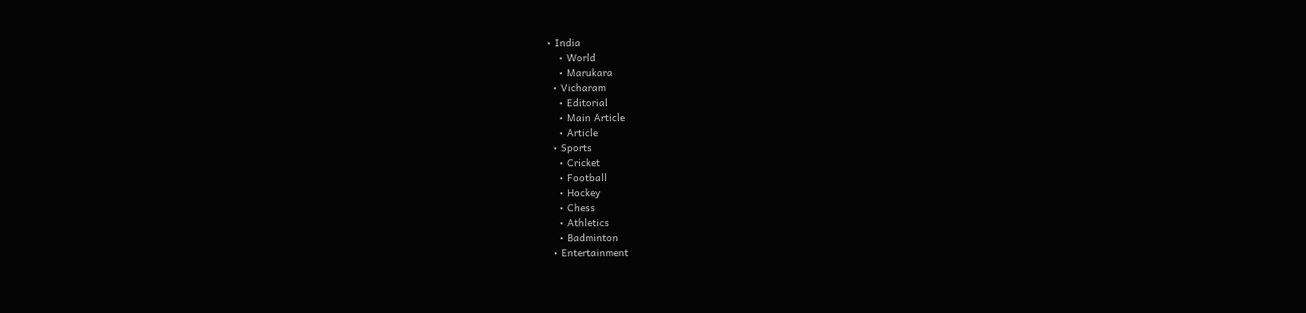• India
    • World
    • Marukara
  • Vicharam
    • Editorial
    • Main Article
    • Article
  • Sports
    • Cricket
    • Football
    • Hockey
    • Chess
    • Athletics
    • Badminton
  • Entertainment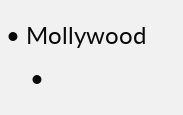• Mollywood
    •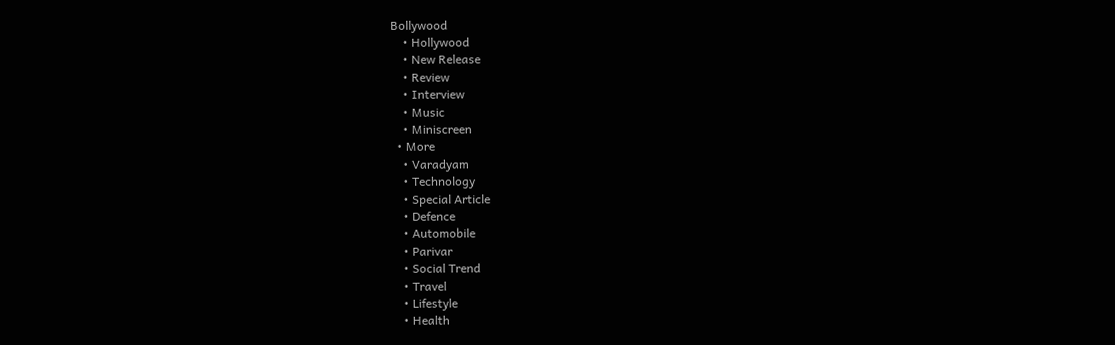Bollywood
    • Hollywood
    • New Release
    • Review
    • Interview
    • Music
    • Miniscreen
  • More
    • Varadyam
    • Technology
    • Special Article
    • Defence
    • Automobile
    • Parivar
    • Social Trend
    • Travel
    • Lifestyle
    • Health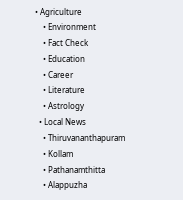• Agriculture
    • Environment
    • Fact Check
    • Education
    • Career
    • Literature
    • Astrology
  • Local News
    • Thiruvananthapuram
    • Kollam
    • Pathanamthitta
    • Alappuzha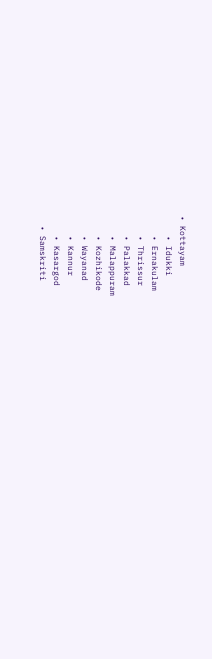• Kottayam
    • Idukki
    • Ernakulam
    • Thrissur
    • Palakkad
    • Malappuram
    • Kozhikode
    • Wayanad
    • Kannur
    • Kasargod
  • Samskriti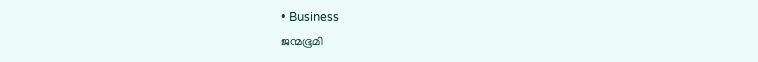• Business
ജന്മഭൂമി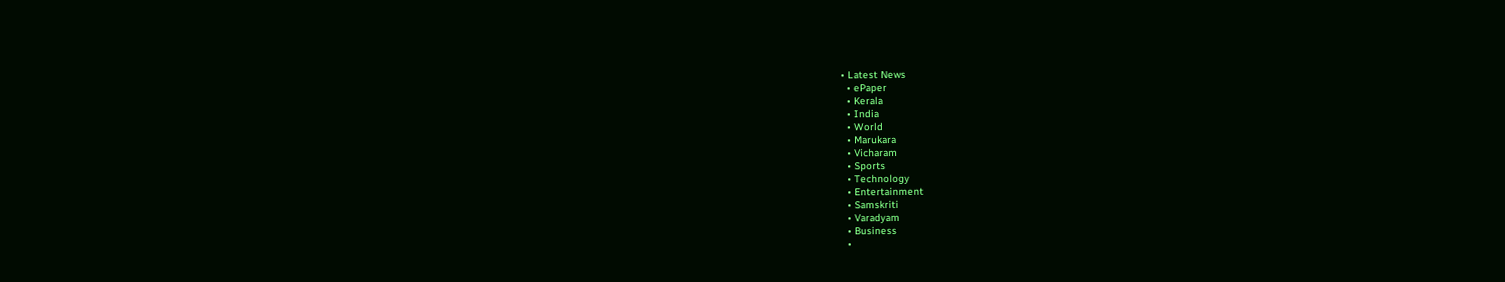• Latest News
  • ePaper
  • Kerala
  • India
  • World
  • Marukara
  • Vicharam
  • Sports
  • Technology
  • Entertainment
  • Samskriti
  • Varadyam
  • Business
  •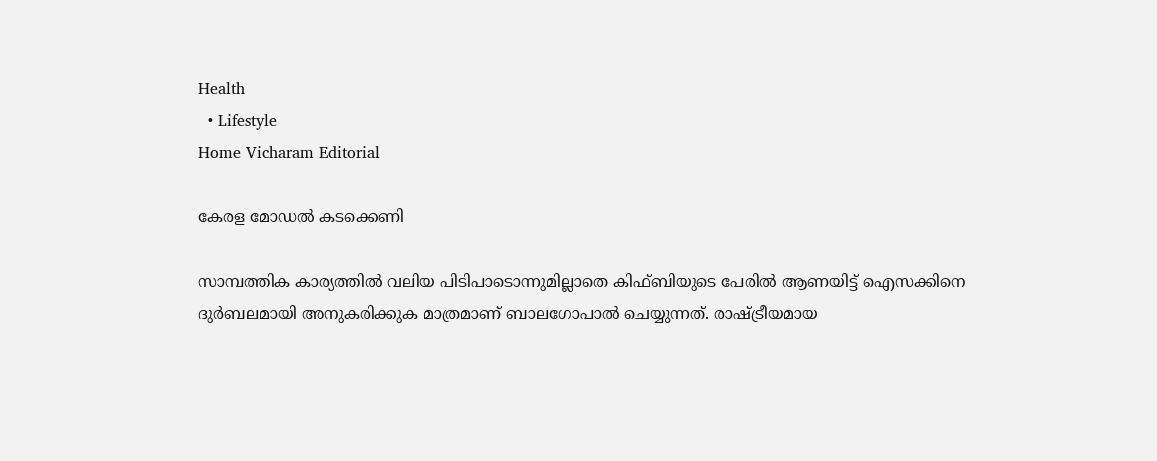Health
  • Lifestyle
Home Vicharam Editorial

കേരള മോഡല്‍ കടക്കെണി

സാമ്പത്തിക കാര്യത്തില്‍ വലിയ പിടിപാടൊന്നുമില്ലാതെ കിഫ്ബിയുടെ പേരില്‍ ആണയിട്ട് ഐസക്കിനെ ദുര്‍ബലമായി അനുകരിക്കുക മാത്രമാണ് ബാലഗോപാല്‍ ചെയ്യുന്നത്. രാഷ്‌ട്രീയമായ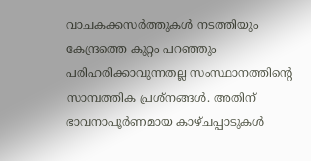വാചകക്കസര്‍ത്തുകള്‍ നടത്തിയും കേന്ദ്രത്തെ കുറ്റം പറഞ്ഞും പരിഹരിക്കാവുന്നതല്ല സംസ്ഥാനത്തിന്റെ സാമ്പത്തിക പ്രശ്‌നങ്ങള്‍. അതിന് ഭാവനാപൂര്‍ണമായ കാഴ്ചപ്പാടുകള്‍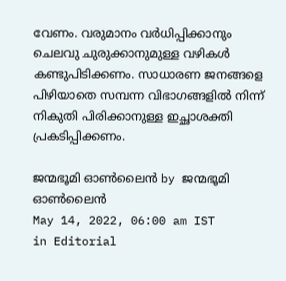വേണം. വരുമാനം വര്‍ധിപ്പിക്കാനും ചെലവു ചുരുക്കാനുമുള്ള വഴികള്‍ കണ്ടുപിടിക്കണം. സാധാരണ ജനങ്ങളെ പിഴിയാതെ സമ്പന്ന വിഭാഗങ്ങളില്‍ നിന്ന് നികുതി പിരിക്കാനുള്ള ഇച്ഛാശക്തി പ്രകടിപ്പിക്കണം.

ജന്മഭൂമി ഓണ്‍ലൈന്‍ by ജന്മഭൂമി ഓണ്‍ലൈന്‍
May 14, 2022, 06:00 am IST
in Editorial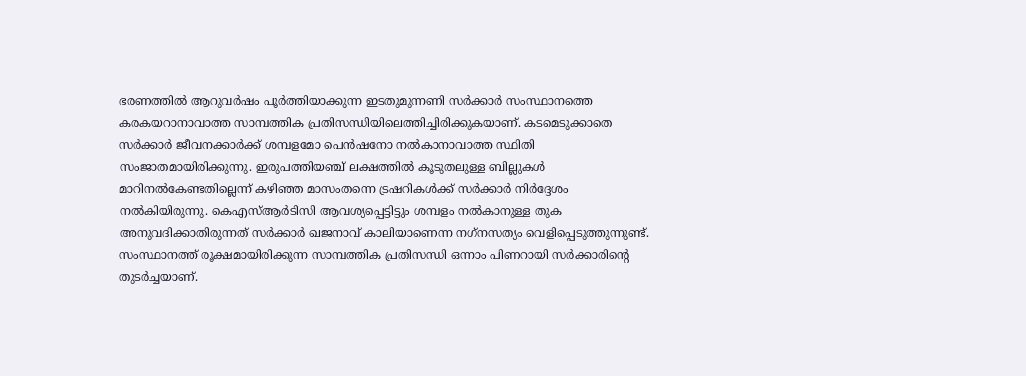ഭരണത്തില്‍ ആറുവര്‍ഷം പൂര്‍ത്തിയാക്കുന്ന ഇടതുമുന്നണി സര്‍ക്കാര്‍ സംസ്ഥാനത്തെ കരകയറാനാവാത്ത സാമ്പത്തിക പ്രതിസന്ധിയിലെത്തിച്ചിരിക്കുകയാണ്. കടമെടുക്കാതെ സര്‍ക്കാര്‍ ജീവനക്കാര്‍ക്ക് ശമ്പളമോ പെന്‍ഷനോ നല്‍കാനാവാത്ത സ്ഥിതി സംജാതമായിരിക്കുന്നു. ഇരുപത്തിയഞ്ച് ലക്ഷത്തില്‍ കൂടുതലുള്ള ബില്ലുകള്‍ മാറിനല്‍കേണ്ടതില്ലെന്ന് കഴിഞ്ഞ മാസംതന്നെ ട്രഷറികള്‍ക്ക് സര്‍ക്കാര്‍ നിര്‍ദ്ദേശം നല്‍കിയിരുന്നു. കെഎസ്ആര്‍ടിസി ആവശ്യപ്പെട്ടിട്ടും ശമ്പളം നല്‍കാനുള്ള തുക അനുവദിക്കാതിരുന്നത് സര്‍ക്കാര്‍ ഖജനാവ് കാലിയാണെന്ന നഗ്‌നസത്യം വെളിപ്പെടുത്തുന്നുണ്ട്. സംസ്ഥാനത്ത് രൂക്ഷമായിരിക്കുന്ന സാമ്പത്തിക പ്രതിസന്ധി ഒന്നാം പിണറായി സര്‍ക്കാരിന്റെ തുടര്‍ച്ചയാണ്.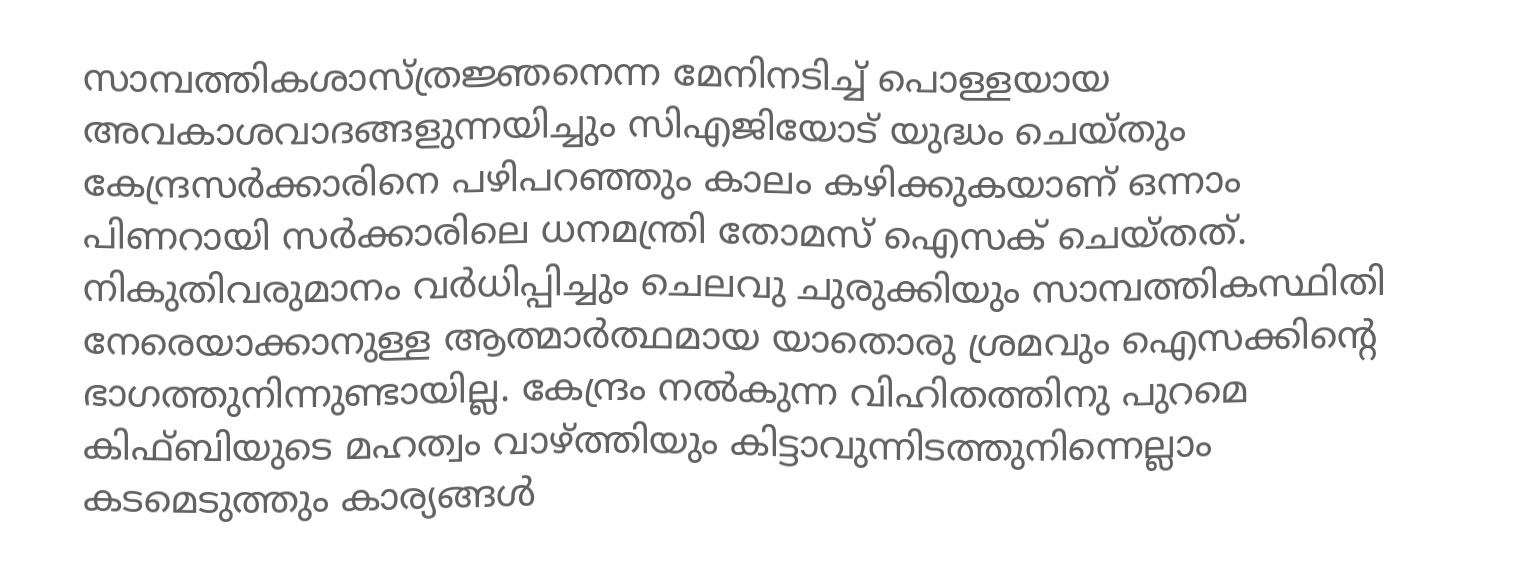സാമ്പത്തികശാസ്ത്രജ്ഞനെന്ന മേനിനടിച്ച് പൊള്ളയായ അവകാശവാദങ്ങളുന്നയിച്ചും സിഎജിയോട് യുദ്ധം ചെയ്തും കേന്ദ്രസര്‍ക്കാരിനെ പഴിപറഞ്ഞും കാലം കഴിക്കുകയാണ് ഒന്നാം പിണറായി സര്‍ക്കാരിലെ ധനമന്ത്രി തോമസ് ഐസക് ചെയ്തത്. നികുതിവരുമാനം വര്‍ധിപ്പിച്ചും ചെലവു ചുരുക്കിയും സാമ്പത്തികസ്ഥിതി നേരെയാക്കാനുള്ള ആത്മാര്‍ത്ഥമായ യാതൊരു ശ്രമവും ഐസക്കിന്റെ ഭാഗത്തുനിന്നുണ്ടായില്ല. കേന്ദ്രം നല്‍കുന്ന വിഹിതത്തിനു പുറമെ കിഫ്ബിയുടെ മഹത്വം വാഴ്‌ത്തിയും കിട്ടാവുന്നിടത്തുനിന്നെല്ലാം കടമെടുത്തും കാര്യങ്ങള്‍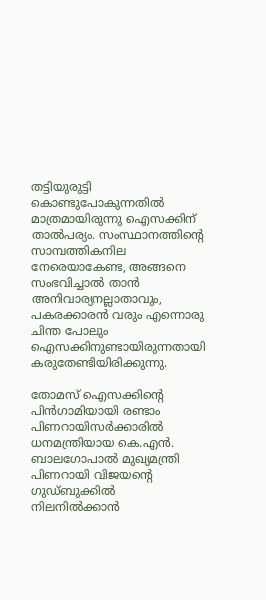തട്ടിയുരുട്ടി കൊണ്ടുപോകുന്നതില്‍ മാത്രമായിരുന്നു ഐസക്കിന് താല്‍പര്യം. സംസ്ഥാനത്തിന്റെ സാമ്പത്തികനില നേരെയാകേണ്ട, അങ്ങനെ സംഭവിച്ചാല്‍ താന്‍ അനിവാര്യനല്ലാതാവും, പകരക്കാരന്‍ വരും എന്നൊരു ചിന്ത പോലും ഐസക്കിനുണ്ടായിരുന്നതായി കരുതേണ്ടിയിരിക്കുന്നു.

തോമസ് ഐസക്കിന്റെ പിന്‍ഗാമിയായി രണ്ടാം പിണറായിസര്‍ക്കാരില്‍ ധനമന്ത്രിയായ കെ.എന്‍. ബാലഗോപാല്‍ മുഖ്യമന്ത്രി പിണറായി വിജയന്റെ ഗുഡ്ബുക്കില്‍ നിലനില്‍ക്കാന്‍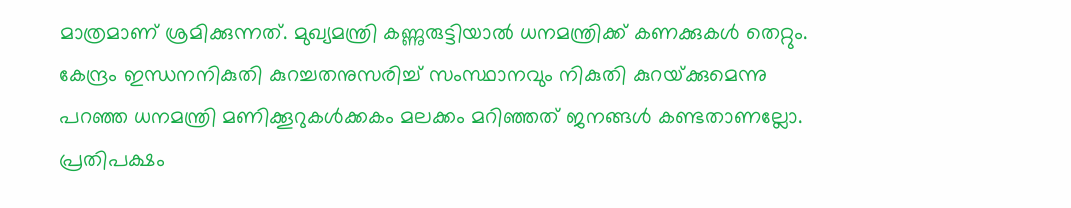മാത്രമാണ് ശ്രമിക്കുന്നത്. മുഖ്യമന്ത്രി കണ്ണുരുട്ടിയാല്‍ ധനമന്ത്രിക്ക് കണക്കുകള്‍ തെറ്റും. കേന്ദ്രം ഇന്ധനനികുതി കുറച്ചതനുസരിച്ച് സംസ്ഥാനവും നികുതി കുറയ്‌ക്കുമെന്നു പറഞ്ഞ ധനമന്ത്രി മണിക്കൂറുകള്‍ക്കകം മലക്കം മറിഞ്ഞത് ജനങ്ങള്‍ കണ്ടതാണല്ലോ. പ്രതിപക്ഷം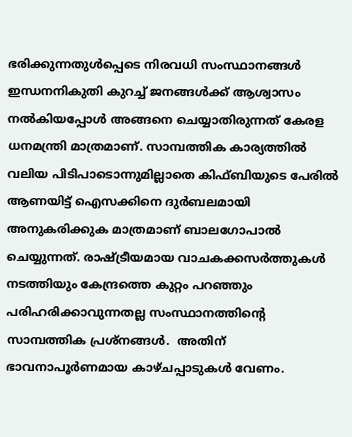ഭരിക്കുന്നതുള്‍പ്പെടെ നിരവധി സംസ്ഥാനങ്ങള്‍ ഇന്ധനനികുതി കുറച്ച് ജനങ്ങള്‍ക്ക് ആശ്വാസം നല്‍കിയപ്പോള്‍ അങ്ങനെ ചെയ്യാതിരുന്നത് കേരള ധനമന്ത്രി മാത്രമാണ്. സാമ്പത്തിക കാര്യത്തില്‍ വലിയ പിടിപാടൊന്നുമില്ലാതെ കിഫ്ബിയുടെ പേരില്‍ ആണയിട്ട് ഐസക്കിനെ ദുര്‍ബലമായി അനുകരിക്കുക മാത്രമാണ് ബാലഗോപാല്‍ ചെയ്യുന്നത്. രാഷ്‌ട്രീയമായ വാചകക്കസര്‍ത്തുകള്‍ നടത്തിയും കേന്ദ്രത്തെ കുറ്റം പറഞ്ഞും പരിഹരിക്കാവുന്നതല്ല സംസ്ഥാനത്തിന്റെ സാമ്പത്തിക പ്രശ്‌നങ്ങള്‍.  അതിന് ഭാവനാപൂര്‍ണമായ കാഴ്ചപ്പാടുകള്‍ വേണം.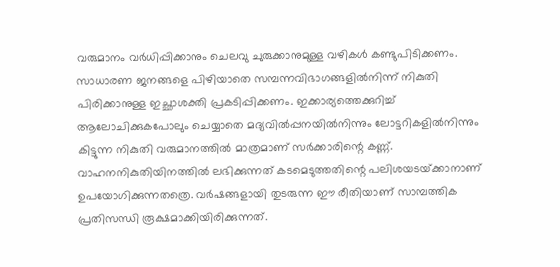വരുമാനം വര്‍ധിപ്പിക്കാനും ചെലവു ചുരുക്കാനുമുള്ള വഴികള്‍ കണ്ടുപിടിക്കണം. സാധാരണ ജനങ്ങളെ പിഴിയാതെ സമ്പന്നവിഭാഗങ്ങളില്‍നിന്ന് നികുതി പിരിക്കാനുള്ള ഇച്ഛാശക്തി പ്രകടിപ്പിക്കണം. ഇക്കാര്യത്തെക്കുറിച്ച് ആലോചിക്കുകപോലും ചെയ്യാതെ മദ്യവില്‍പ്പനയില്‍നിന്നും ലോട്ടറികളില്‍നിന്നും കിട്ടുന്ന നികുതി വരുമാനത്തില്‍ മാത്രമാണ് സര്‍ക്കാരിന്റെ കണ്ണ്. വാഹനനികുതിയിനത്തില്‍ ലഭിക്കുന്നത് കടമെടുത്തതിന്റെ പലിശയടയ്‌ക്കാനാണ് ഉപയോഗിക്കുന്നതത്രെ. വര്‍ഷങ്ങളായി തുടരുന്ന ഈ രീതിയാണ് സാമ്പത്തിക പ്രതിസന്ധി രൂക്ഷമാക്കിയിരിക്കുന്നത്.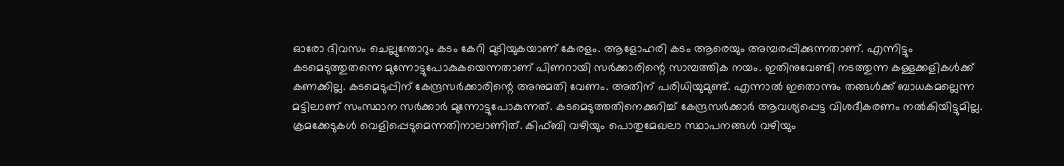ഓരോ ദിവസം ചെല്ലുന്തോറും കടം കേറി മുടിയുകയാണ് കേരളം. ആളോഹരി കടം ആരെയും അമ്പരപ്പിക്കുന്നതാണ്. എന്നിട്ടും കടമെടുത്തുതന്നെ മുന്നോട്ടുപോകുകയെന്നതാണ് പിണറായി സര്‍ക്കാരിന്റെ സാമ്പത്തിക നയം. ഇതിനുവേണ്ടി നടത്തുന്ന കള്ളക്കളികള്‍ക്ക് കണക്കില്ല. കടമെടുപ്പിന് കേന്ദ്രസര്‍ക്കാരിന്റെ അനുമതി വേണം. അതിന് പരിധിയുമുണ്ട്. എന്നാല്‍ ഇതൊന്നും തങ്ങള്‍ക്ക് ബാധകമല്ലെന്ന മട്ടിലാണ് സംസ്ഥാന സര്‍ക്കാര്‍ മുന്നോട്ടുപോകുന്നത്. കടമെടുത്തതിനെക്കുറിച്ച് കേന്ദ്രസര്‍ക്കാര്‍ ആവശ്യപ്പെട്ട വിശദീകരണം നല്‍കിയിട്ടുമില്ല. ക്രമക്കേടുകള്‍ വെളിപ്പെടുമെന്നതിനാലാണിത്. കിഫ്ബി വഴിയും പൊതുമേഖലാ സ്ഥാപനങ്ങള്‍ വഴിയും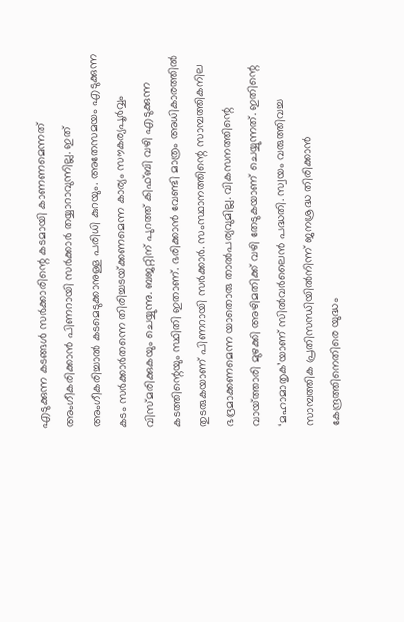എടുക്കുന്ന കടങ്ങള്‍ സര്‍ക്കാരിന്റെ കടമായി കാണണമെന്നത് അംഗീകരിക്കാന്‍ പിണറായി സര്‍ക്കാര്‍ തയ്യാറാവുന്നില്ല. ഇത് അംഗീകരിച്ചാല്‍ കടമെടുക്കാനുള്ള പരിധി കുറയും. അതേസമയം എടുക്കുന്ന കടം സര്‍ക്കാര്‍തന്നെ തിരിച്ചടയ്‌ക്കണമെന്ന കാര്യം സൗകര്യപൂര്‍വ്വം വിസ്മരിക്കുകയും ചെയ്യുന്നു. ബജറ്റിന് പുറത്ത് കിഫ്ബി വഴി എടുക്കുന്ന കടത്തിന്റെയും സ്ഥിതി ഇതാണ്. ഭരിക്കാന്‍ വേണ്ടി മാത്രം അധികാരത്തില്‍ തുടരുകയാണ് പിണറായി സര്‍ക്കാര്‍. സംസ്ഥാനത്തിന്റെ സാമ്പത്തികനില ഭദ്രമാക്കണമെന്ന യാതൊരു താല്‍പര്യവുമില്ല. വികസനത്തിന്റെ വായ്‌ത്താരി മുഴക്കി അഴിമതിക്ക് വഴി തേടുകയാണ് ചെയ്യുന്നത്. ഇതിന്റെ ‘മഹാമാതൃക’യാണ് സില്‍വര്‍ലൈന്‍ പദ്ധതി. സ്വയം വരുത്തിവച്ച സാമ്പത്തിക പ്രതിസന്ധിയില്‍നിന്ന് ജനശ്രദ്ധ തിരിക്കാന്‍ കേന്ദ്രത്തിനെതിരെ യുദ്ധം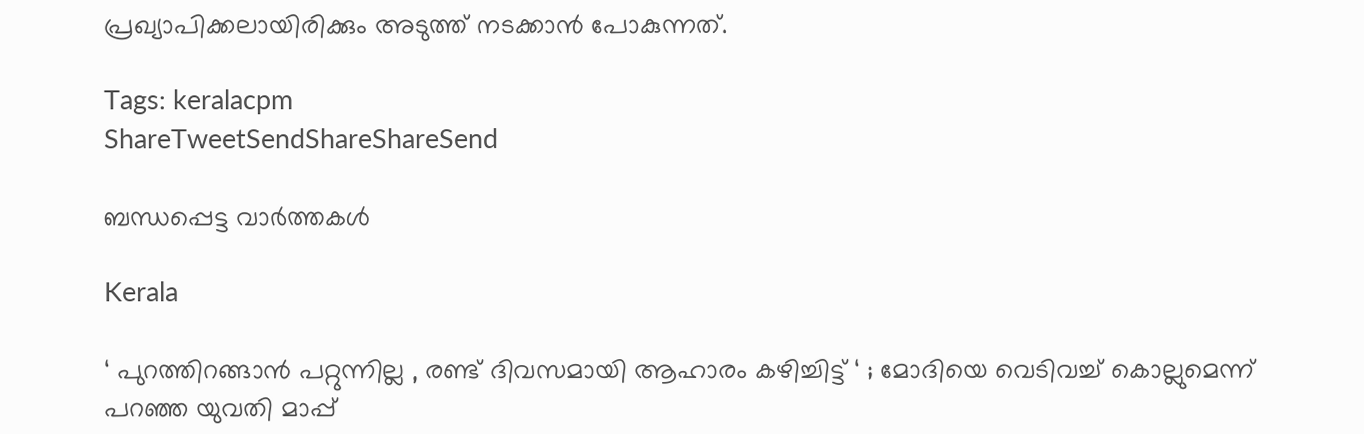പ്രഖ്യാപിക്കലായിരിക്കും അടുത്ത് നടക്കാന്‍ പോകുന്നത്.

Tags: keralacpm
ShareTweetSendShareShareSend

ബന്ധപ്പെട്ട വാര്‍ത്തകള്‍

Kerala

‘ പുറത്തിറങ്ങാൻ പറ്റുന്നില്ല , രണ്ട് ദിവസമായി ആഹാരം കഴിച്ചിട്ട് ‘ ; മോദിയെ വെടിവച്ച് കൊല്ലുമെന്ന് പറഞ്ഞ യുവതി മാപ്പ്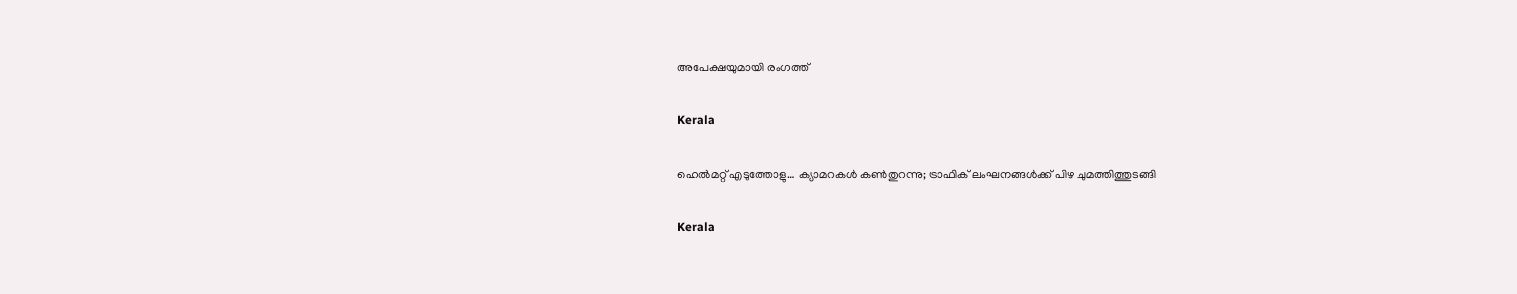അപേക്ഷയുമായി രംഗത്ത്

Kerala

ഹെല്‍മറ്റ് എടുത്തോളു… ക്യാമറകള്‍ കണ്‍തുറന്നു; ട്രാഫിക് ലംഘനങ്ങള്‍ക്ക് പിഴ ചുമത്തിത്തുടങ്ങി

Kerala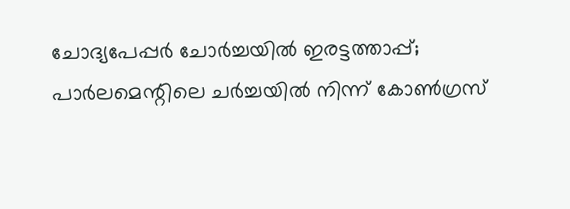ചോദ്യപേപ്പര്‍ ചോര്‍ച്ചയില്‍ ഇരട്ടത്താപ്പ്; പാര്‍ലമെന്റിലെ ചര്‍ച്ചയില്‍ നിന്ന് കോണ്‍ഗ്രസ്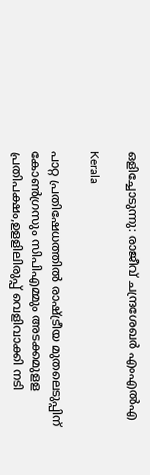ഒളിച്ചോടുന്നു: രാജീവ് ചന്ദ്രശേഖര്‍ എംഎല്‍എ

Kerala

പാറ്റ പ്രതിഷേധത്തില്‍ രാഷ്‌ട്രീയ മുതലെടുപ്പിന് കോണ്‍ഗ്രസും സിപിഎമ്മും അടക്കമുളള പ്രതിപക്ഷം,ഉളളിലിരുപ്പ് വെളിവാക്കി നടി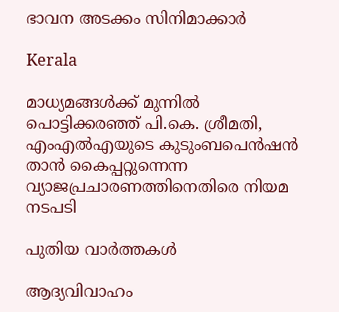ഭാവന അടക്കം സിനിമാക്കാര്‍

Kerala

മാധ്യമങ്ങൾക്ക് മുന്നിൽ പൊട്ടിക്കരഞ്ഞ് പി.കെ. ശ്രീമതി, എംഎൽഎയുടെ കുടുംബപെൻഷൻ താൻ കൈപ്പറ്റുന്നെന്ന വ്യാജപ്രചാരണത്തിനെതിരെ നിയമ നടപടി

പുതിയ വാര്‍ത്തകള്‍

ആദ്യവിവാഹം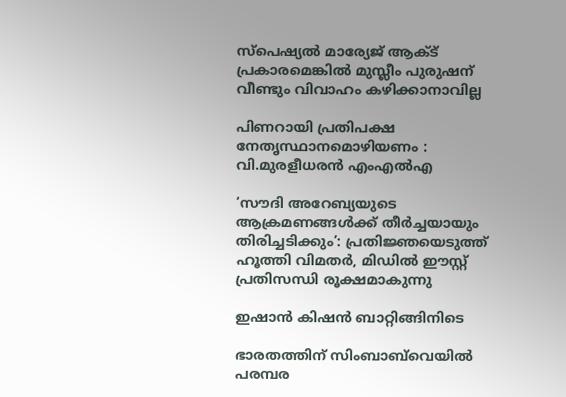സ്‌പെഷ്യല്‍ മാര്യേജ് ആക്ട് പ്രകാരമെങ്കില്‍ മുസ്ലീം പുരുഷന് വീണ്ടും വിവാഹം കഴിക്കാനാവില്ല

പിണറായി പ്രതിപക്ഷ നേതൃസ്ഥാനമൊഴിയണം : വി.മുരളീധരന്‍ എംഎല്‍എ

‘സൗദി അറേബ്യയുടെ ആക്രമണങ്ങൾക്ക് തീർച്ചയായും തിരിച്ചടിക്കും’: പ്രതിജ്ഞയെടുത്ത് ഹൂത്തി വിമതർ, മിഡിൽ ഈസ്റ്റ് പ്രതിസന്ധി രൂക്ഷമാകുന്നു

ഇഷാന്‍ കിഷന്‍ ബാറ്റിങ്ങിനിടെ

ഭാരതത്തിന് സിംബാബ്‌വെയില്‍ പരമ്പര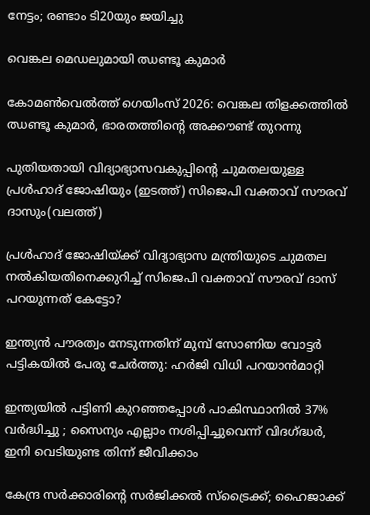നേട്ടം; രണ്ടാം ടി20യും ജയിച്ചു

വെങ്കല മെഡലുമായി ഝണ്ടൂ കുമാര്‍

കോമണ്‍വെല്‍ത്ത് ഗെയിംസ് 2026: വെങ്കല തിളക്കത്തില്‍ ഝണ്ടൂ കുമാര്‍, ഭാരതത്തിന്റെ അക്കൗണ്ട് തുറന്നു

പുതിയതായി വിദ്യാഭ്യാസവകുപ്പിന്‍റെ ചുമതലയുള്ള പ്രള്‍ഹാദ് ജോഷിയും (ഇടത്ത്) സിജെപി വക്താവ് സൗരവ് ദാസും(വലത്ത്)

പ്രള്‍ഹാദ് ജോഷിയ്‌ക്ക് വിദ്യാഭ്യാസ മന്ത്രിയുടെ ചുമതല നല്‍കിയതിനെക്കുറിച്ച് സിജെപി വക്താവ് സൗരവ് ദാസ് പറയുന്നത് കേട്ടോ?

ഇന്ത്യന്‍ പൗരത്വം നേടുന്നതിന് മുമ്പ് സോണിയ വോട്ടര്‍ പട്ടികയില്‍ പേരു ചേര്‍ത്തു: ഹര്‍ജി വിധി പറയാന്‍മാറ്റി

ഇന്ത്യയിൽ പട്ടിണി കുറഞ്ഞപ്പോൾ പാകിസ്ഥാനിൽ 37% വർദ്ധിച്ചു ; സൈന്യം എല്ലാം നശിപ്പിച്ചുവെന്ന് വിദഗ്‌ദ്ധർ, ഇനി വെടിയുണ്ട തിന്ന് ജീവിക്കാം

കേന്ദ്ര സര്‍ക്കാരിന്റെ സര്‍ജിക്കല്‍ സ്ട്രൈക്ക്; ഹൈജാക്ക്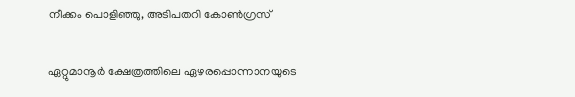നീക്കം പൊളിഞ്ഞു, അടിപതറി കോണ്‍ഗ്രസ്

ഏറ്റുമാനൂര്‍ ക്ഷേത്രത്തിലെ ഏഴരപ്പൊന്നാനയുടെ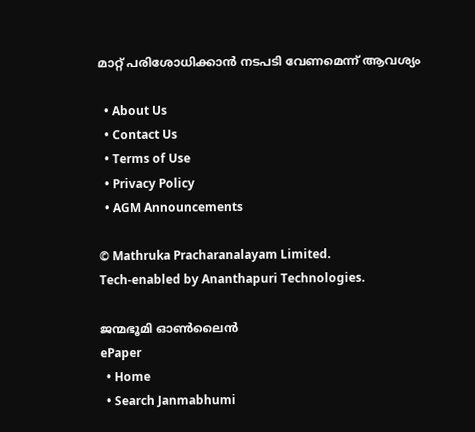മാറ്റ് പരിശോധിക്കാന്‍ നടപടി വേണമെന്ന് ആവശ്യം

  • About Us
  • Contact Us
  • Terms of Use
  • Privacy Policy
  • AGM Announcements

© Mathruka Pracharanalayam Limited.
Tech-enabled by Ananthapuri Technologies.

ജന്മഭൂമി ഓണ്‍ലൈന്‍
ePaper
  • Home
  • Search Janmabhumi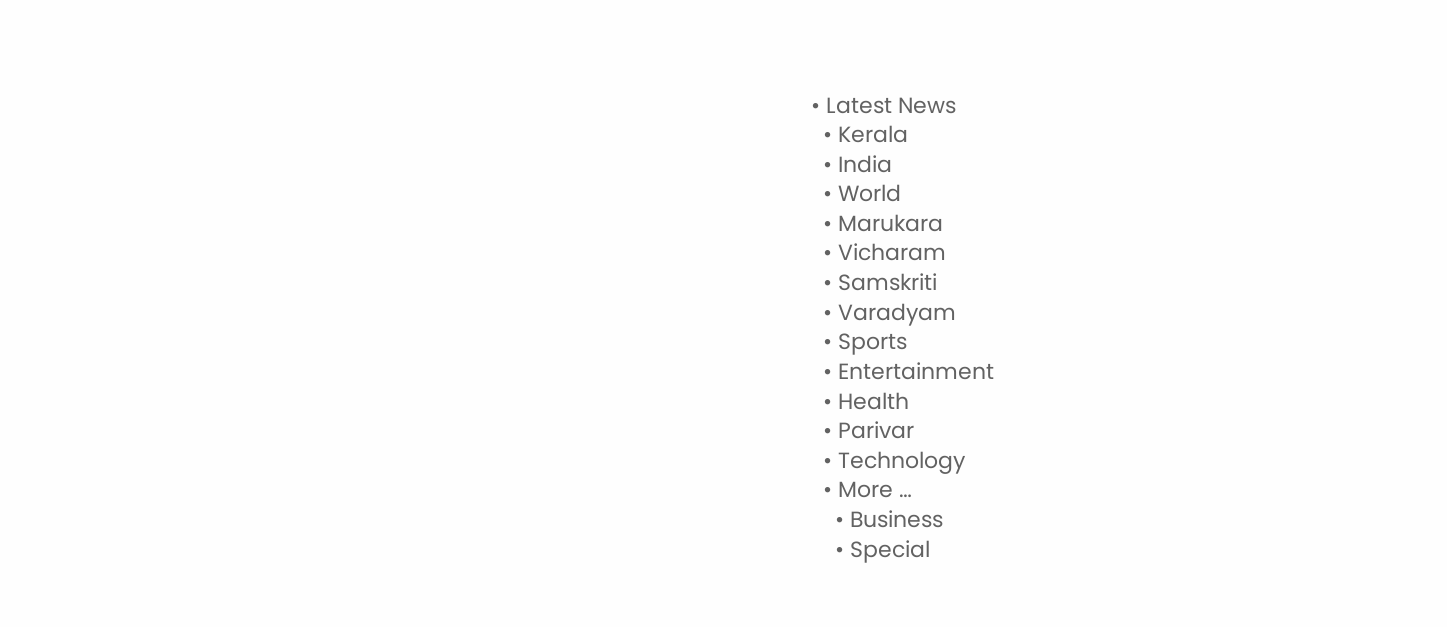• Latest News
  • Kerala
  • India
  • World
  • Marukara
  • Vicharam
  • Samskriti
  • Varadyam
  • Sports
  • Entertainment
  • Health
  • Parivar
  • Technology
  • More …
    • Business
    • Special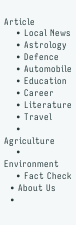Article
    • Local News
    • Astrology
    • Defence
    • Automobile
    • Education
    • Career
    • Literature
    • Travel
    • Agriculture
    • Environment
    • Fact Check
  • About Us
  •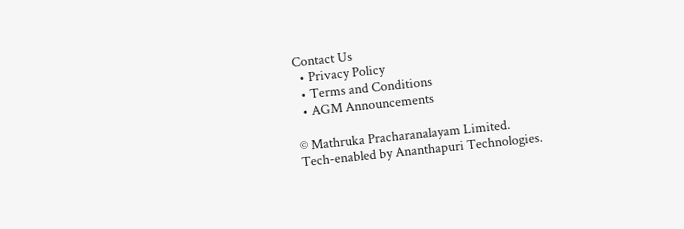Contact Us
  • Privacy Policy
  • Terms and Conditions
  • AGM Announcements

© Mathruka Pracharanalayam Limited.
Tech-enabled by Ananthapuri Technologies.